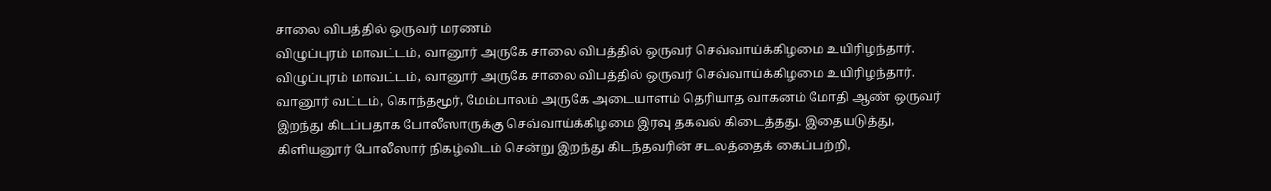சாலை விபத்தில் ஒருவர் மரணம்
விழுப்புரம் மாவட்டம், வானூர் அருகே சாலை விபத்தில் ஒருவர் செவ்வாய்க்கிழமை உயிரிழந்தார்.
விழுப்புரம் மாவட்டம், வானூர் அருகே சாலை விபத்தில் ஒருவர் செவ்வாய்க்கிழமை உயிரிழந்தார்.
வானூர் வட்டம், கொந்தமூர், மேம்பாலம் அருகே அடையாளம் தெரியாத வாகனம் மோதி ஆண் ஒருவர் இறந்து கிடப்பதாக போலீஸாருக்கு செவ்வாய்க்கிழமை இரவு தகவல் கிடைத்தது. இதையடுத்து, கிளியனூர் போலீஸார் நிகழ்விடம் சென்று இறந்து கிடந்தவரின் சடலத்தைக் கைப்பற்றி,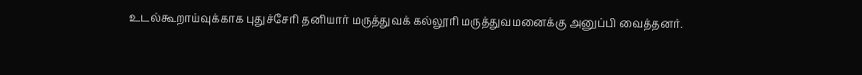உடல்கூறாய்வுக்காக புதுச்சேரி தனியார் மருத்துவக் கல்லூரி மருத்துவமனைக்கு அனுப்பி வைத்தனர்.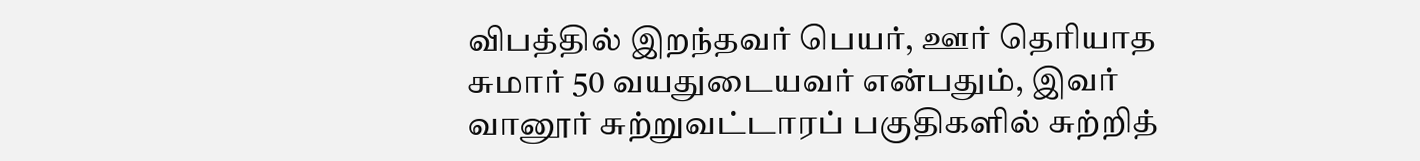விபத்தில் இறந்தவர் பெயர், ஊர் தெரியாத சுமார் 50 வயதுடையவர் என்பதும், இவர் வானூர் சுற்றுவட்டாரப் பகுதிகளில் சுற்றித்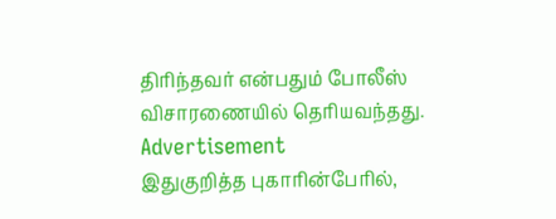திரிந்தவர் என்பதும் போலீஸ் விசாரணையில் தெரியவந்தது.
Advertisement
இதுகுறித்த புகாரின்பேரில்,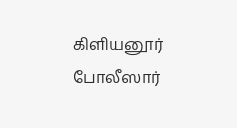கிளியனூர் போலீஸார்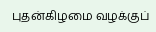புதன்கிழமை வழக்குப்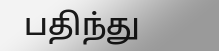பதிந்து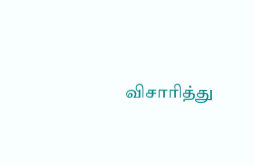விசாரித்து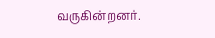வருகின்றனர்.